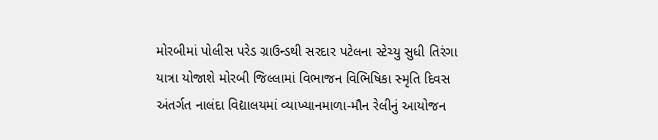મોરબીમાં પોલીસ પરેડ ગ્રાઉન્ડથી સરદાર પટેલના સ્ટેચ્યુ સુધી તિરંગા યાત્રા યોજાશે મોરબી જિલ્લામાં વિભાજન વિભિષિકા સ્મૃતિ દિવસ અંતર્ગત નાલંદા વિદ્યાલયમાં વ્યાખ્યાનમાળા-મૌન રેલીનું આયોજન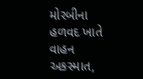મોરબીના હળવદ ખાતે વાહન અકસ્માત,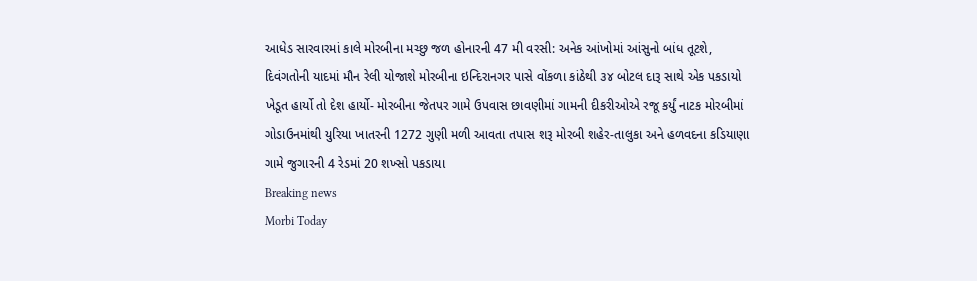આધેડ સારવારમાં કાલે મોરબીના મચ્છુ જળ હોનારની 47 મી વરસી: અનેક આંખોમાં આંસુનો બાંધ તૂટશે, દિવંગતોની યાદમાં મૌન રેલી યોજાશે મોરબીના ઇન્દિરાનગર પાસે વોંકળા કાંઠેથી ૩૪ બોટલ દારૂ સાથે એક પકડાયો ખેડૂત હાર્યો તો દેશ હાર્યો- મોરબીના જેતપર ગામે ઉપવાસ છાવણીમાં ગામની દીકરીઓએ રજૂ કર્યું નાટક મોરબીમાં ગોડાઉનમાંથી યુરિયા ખાતરની 1272 ગુણી મળી આવતા તપાસ શરૂ મોરબી શહેર-તાલુકા અને હળવદના કડિયાણા ગામે જુગારની 4 રેડમાં 20 શખ્સો પકડાયા
Breaking news
Morbi Today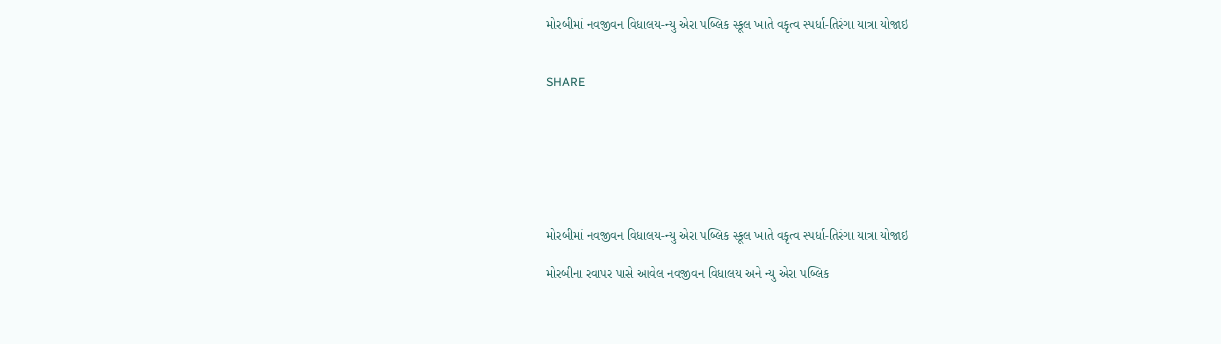મોરબીમાં નવજીવન વિધાલય-ન્યુ એરા પબ્લિક સ્કૂલ ખાતે વકૃત્વ સ્પર્ધા-તિરંગા યાત્રા યોજાઇ


SHARE







મોરબીમાં નવજીવન વિધાલય-ન્યુ એરા પબ્લિક સ્કૂલ ખાતે વકૃત્વ સ્પર્ધા-તિરંગા યાત્રા યોજાઇ

મોરબીના રવાપર પાસે આવેલ નવજીવન વિધાલય અને ન્યુ એરા પબ્લિક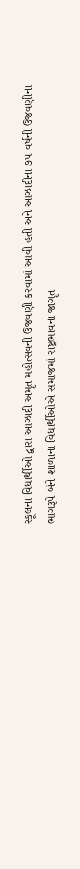સ્કૂલના વિધાર્થીઓ દ્વારા આઝાદી અમૃત મહોત્સવની ઉજવણી કરવામાં આવી હતી અને આઝાદીના ૭૫ વર્ષની ઉજવણીના ભાગરૂપે બંને શાળાના વિધાર્થીઓએ સમાજમાં રાષ્ટ્રભાવના જાગૃત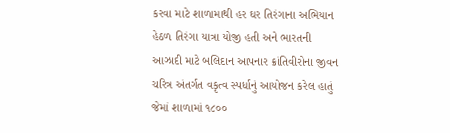કરવા માટે શાળામાથી હર ઘર તિરંગાના અભિયાન હેઠળ તિરંગા યાત્રા યોજી હતી અને ભારતની આઝાદી માટે બલિદાન આપનાર ક્રાંતિવીરોના જીવન ચરિત્ર અંતર્ગત વકૃત્વ સ્પર્ધાનું આયોજન કરેલ હાતું જેમાં શાળામાં ૧૮૦૦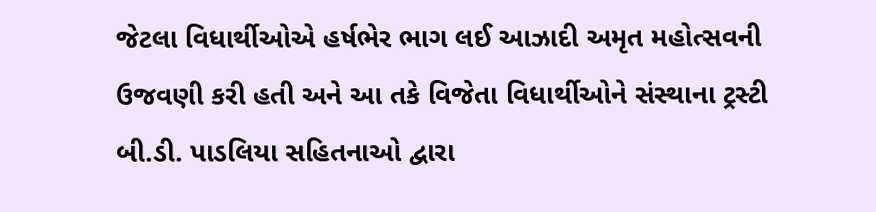જેટલા વિધાર્થીઓએ હર્ષભેર ભાગ લઈ આઝાદી અમૃત મહોત્સવની ઉજવણી કરી હતી અને આ તકે વિજેતા વિધાર્થીઓને સંસ્થાના ટ્રસ્ટી બી.ડી. પાડલિયા સહિતનાઓ દ્વારા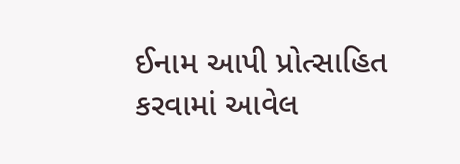ઈનામ આપી પ્રોત્સાહિત કરવામાં આવેલ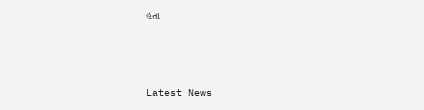હતા






Latest News